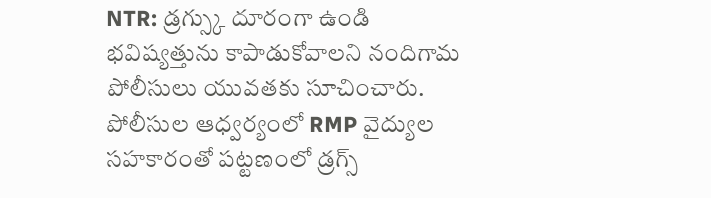NTR: డ్రగ్స్కు దూరంగా ఉండి భవిష్యత్తును కాపాడుకోవాలని నందిగామ పోలీసులు యువతకు సూచించారు. పోలీసుల ఆధ్వర్యంలో RMP వైద్యుల సహకారంతో పట్టణంలో డ్రగ్స్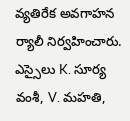వ్యతిరేక అవగాహన ర్యాలీ నిర్వహించారు. ఎస్సైలు K. సూర్య వంశీ, V. మహతి,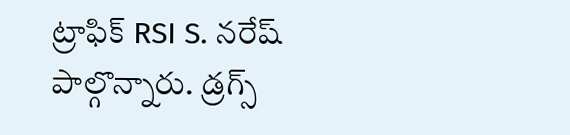ట్రాఫిక్ RSI S. నరేష్ పాల్గొన్నారు. డ్రగ్స్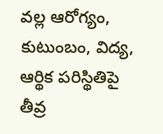వల్ల ఆరోగ్యం, కుటుంబం, విద్య, ఆర్థిక పరిస్థితిపై తీవ్ర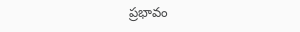ప్రభావం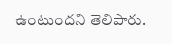ఉంటుందని తెలిపారు.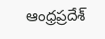ఆంధ్రప్రదేశ్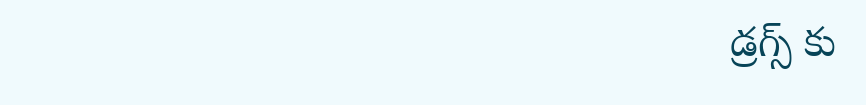డ్రగ్స్ కు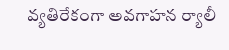వ్యతిరేకంగా అవగాహన ర్యాలీ